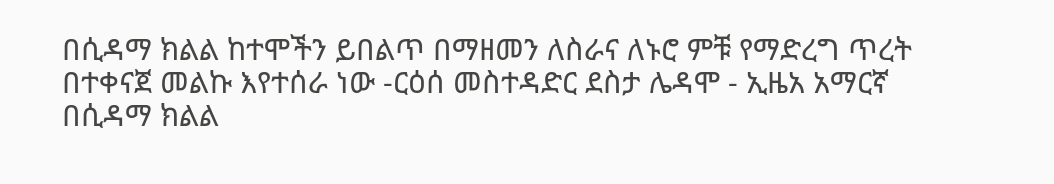በሲዳማ ክልል ከተሞችን ይበልጥ በማዘመን ለስራና ለኑሮ ምቹ የማድረግ ጥረት በተቀናጀ መልኩ እየተሰራ ነው -ርዕሰ መስተዳድር ደስታ ሌዳሞ - ኢዜአ አማርኛ
በሲዳማ ክልል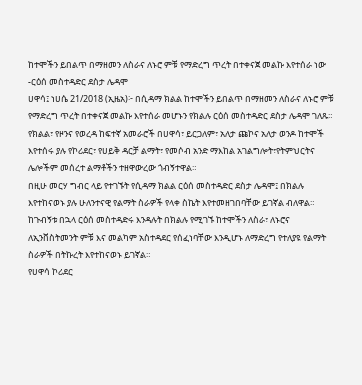ከተሞችን ይበልጥ በማዘመን ለስራና ለኑሮ ምቹ የማድረግ ጥረት በተቀናጀ መልኩ እየተሰራ ነው -ርዕሰ መስተዳድር ደስታ ሌዳሞ
ሀዋሳ፤ ነሀሴ 21/2018 (ኢዜአ)፦ በሲዳማ ክልል ከተሞችን ይበልጥ በማዘመን ለስራና ለኑሮ ምቹ የማድረግ ጥረት በተቀናጀ መልኩ እየተሰራ መሆኑን የክልሉ ርዕሰ መስተዳድር ደስታ ሌዳሞ ገለጹ።
የክልል፣ የዞንና የወረዳ ከፍተኛ አመራሮች በሀዋሳ፣ ይርጋለም፣ አለታ ጩኮና አለታ ወንዶ ከተሞች እየተሰሩ ያሉ የኮሪደር፣ የሀይቅ ዳርቻ ልማት፣ የመሶብ አንድ ማእከል አገልግሎት፣የትምህርትና ሌሎችም መሰረተ ልማቶችን ተዘዋውረው ጎብኝተዋል።
በዚሁ መርሃ ግብር ላይ የተገኙት የሲዳማ ክልል ርዕሰ መስተዳድር ደስታ ሌዳሞ፤ በክልሉ እየተከናወኑ ያሉ ሁለንተናዊ የልማት ስራዎች የላቀ ስኬት እየተመዘገበባቸው ይገኛል ብለዋል።
ከጉብኝቱ በኋላ ርዕሰ መስተዳድሩ እንዳሉት በክልሉ የሚገኙ ከተሞችን ለስራ፣ ለኑሮና ለኢንቨስትመንት ምቹ እና መልካም አስተዳደር የሰፈነባቸው እንዲሆኑ ለማድረግ የተለያዩ የልማት ስራዎች በትኩረት እየተከናወኑ ይገኛል።
የሀዋሳ ኮሪደር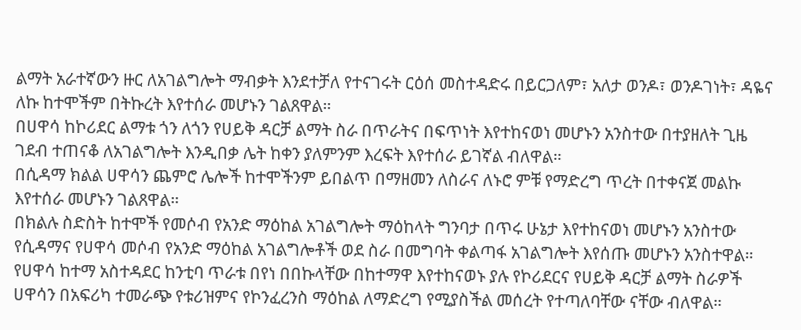ልማት አራተኛውን ዙር ለአገልግሎት ማብቃት እንደተቻለ የተናገሩት ርዕሰ መስተዳድሩ በይርጋለም፣ አለታ ወንዶ፣ ወንዶገነት፣ ዳዬና ለኩ ከተሞችም በትኩረት እየተሰራ መሆኑን ገልጸዋል።
በሀዋሳ ከኮሪደር ልማቱ ጎን ለጎን የሀይቅ ዳርቻ ልማት ስራ በጥራትና በፍጥነት እየተከናወነ መሆኑን አንስተው በተያዘለት ጊዜ ገደብ ተጠናቆ ለአገልግሎት እንዲበቃ ሌት ከቀን ያለምንም እረፍት እየተሰራ ይገኛል ብለዋል።
በሲዳማ ክልል ሀዋሳን ጨምሮ ሌሎች ከተሞችንም ይበልጥ በማዘመን ለስራና ለኑሮ ምቹ የማድረግ ጥረት በተቀናጀ መልኩ እየተሰራ መሆኑን ገልጸዋል።
በክልሉ ስድስት ከተሞች የመሶብ የአንድ ማዕከል አገልግሎት ማዕከላት ግንባታ በጥሩ ሁኔታ እየተከናወነ መሆኑን አንስተው የሲዳማና የሀዋሳ መሶብ የአንድ ማዕከል አገልግሎቶች ወደ ስራ በመግባት ቀልጣፋ አገልግሎት እየሰጡ መሆኑን አንስተዋል።
የሀዋሳ ከተማ አስተዳደር ከንቲባ ጥራቱ በየነ በበኩላቸው በከተማዋ እየተከናወኑ ያሉ የኮሪደርና የሀይቅ ዳርቻ ልማት ስራዎች ሀዋሳን በአፍሪካ ተመራጭ የቱሪዝምና የኮንፈረንስ ማዕከል ለማድረግ የሚያስችል መሰረት የተጣለባቸው ናቸው ብለዋል።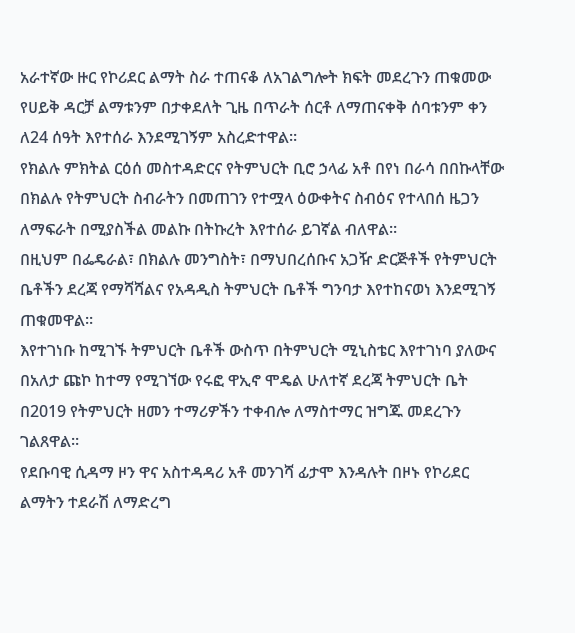አራተኛው ዙር የኮሪደር ልማት ስራ ተጠናቆ ለአገልግሎት ክፍት መደረጉን ጠቁመው የሀይቅ ዳርቻ ልማቱንም በታቀደለት ጊዜ በጥራት ሰርቶ ለማጠናቀቅ ሰባቱንም ቀን ለ24 ሰዓት እየተሰራ እንደሚገኝም አስረድተዋል።
የክልሉ ምክትል ርዕሰ መስተዳድርና የትምህርት ቢሮ ኃላፊ አቶ በየነ በራሳ በበኩላቸው በክልሉ የትምህርት ስብራትን በመጠገን የተሟላ ዕውቀትና ስብዕና የተላበሰ ዜጋን ለማፍራት በሚያስችል መልኩ በትኩረት እየተሰራ ይገኛል ብለዋል።
በዚህም በፌዴራል፣ በክልሉ መንግስት፣ በማህበረሰቡና አጋዥ ድርጅቶች የትምህርት ቤቶችን ደረጃ የማሻሻልና የአዳዲስ ትምህርት ቤቶች ግንባታ እየተከናወነ እንደሚገኝ ጠቁመዋል።
እየተገነቡ ከሚገኙ ትምህርት ቤቶች ውስጥ በትምህርት ሚኒስቴር እየተገነባ ያለውና በአለታ ጩኮ ከተማ የሚገኘው የሩፎ ዋኢኖ ሞዴል ሁለተኛ ደረጃ ትምህርት ቤት በ2019 የትምህርት ዘመን ተማሪዎችን ተቀብሎ ለማስተማር ዝግጁ መደረጉን ገልጸዋል።
የደቡባዊ ሲዳማ ዞን ዋና አስተዳዳሪ አቶ መንገሻ ፊታሞ እንዳሉት በዞኑ የኮሪደር ልማትን ተደራሽ ለማድረግ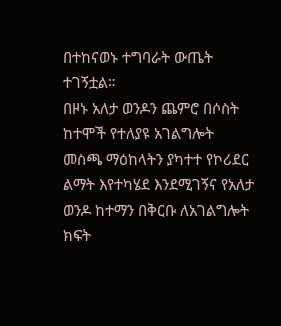በተከናወኑ ተግባራት ውጤት ተገኝቷል።
በዞኑ አለታ ወንዶን ጨምሮ በሶስት ከተሞች የተለያዩ አገልግሎት መስጫ ማዕከላትን ያካተተ የኮሪደር ልማት እየተካሄደ እንደሚገኝና የአለታ ወንዶ ከተማን በቅርቡ ለአገልግሎት ክፍት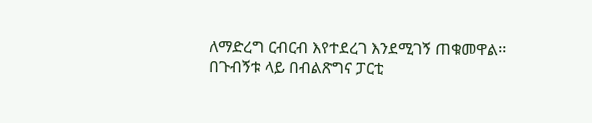ለማድረግ ርብርብ እየተደረገ እንደሚገኝ ጠቁመዋል፡፡
በጉብኝቱ ላይ በብልጽግና ፓርቲ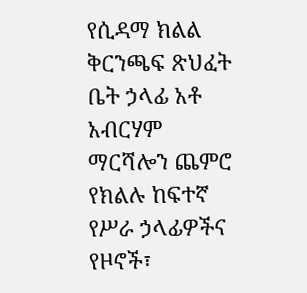የሲዳማ ክልል ቅርንጫፍ ጽህፈት ቤት ኃላፊ አቶ አብርሃም ማርሻሎን ጨምሮ የክልሉ ከፍተኛ የሥራ ኃላፊዎችና የዞኖች፣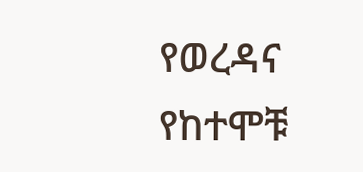የወረዳና የከተሞቹ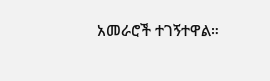አመራሮች ተገኝተዋል።